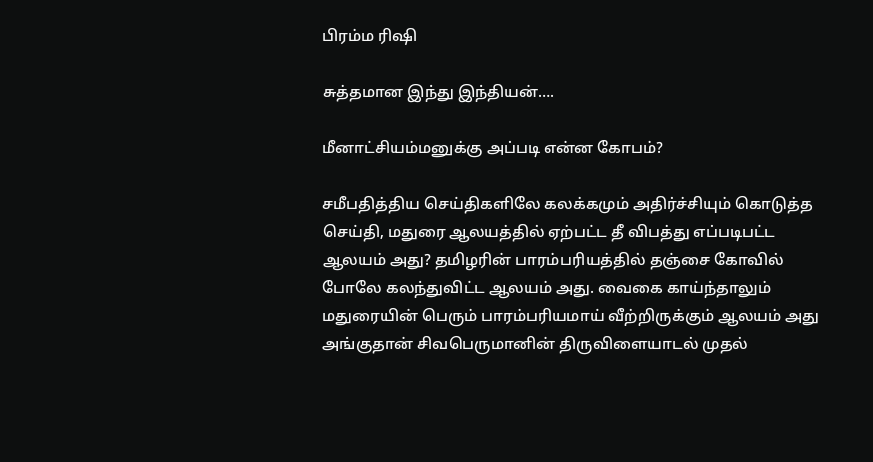பிரம்ம ரிஷி

சுத்தமான இந்து இந்தியன்….

மீனாட்சியம்மனுக்கு அப்படி என்ன கோபம்?

சமீபதித்திய செய்திகளிலே கலக்கமும் அதிர்ச்சியும் கொடுத்த செய்தி, மதுரை ஆலயத்தில் ஏற்பட்ட தீ விபத்து எப்படிபட்ட ஆலயம் அது? தமிழரின் பாரம்பரியத்தில் தஞ்சை கோவில் போலே கலந்துவிட்ட ஆலயம் அது. வைகை காய்ந்தாலும் மதுரையின் பெரும் பாரம்பரியமாய் வீற்றிருக்கும் ஆலயம் அது அங்குதான் சிவபெருமானின் திருவிளையாடல் முதல்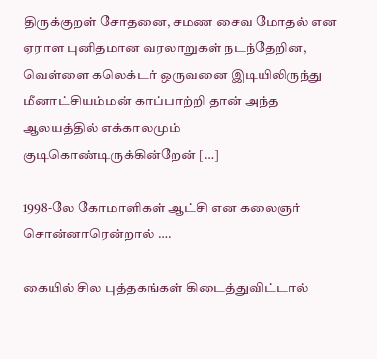திருக்குறள் சோதனை, சமண சைவ மோதல் என ஏராள புனிதமான வரலாறுகள் நடந்தேறின, வெள்ளை கலெக்டர் ஒருவனை இடியிலிருந்து மீனாட்சியம்மன் காப்பாற்றி தான் அந்த ஆலயத்தில் எக்காலமும் குடிகொண்டிருக்கின்றேன் […]

1998-லே கோமாளிகள் ஆட்சி என கலைஞர் சொன்னாரென்றால் ….

கையில் சில புத்தகங்கள் கிடைத்துவிட்டால்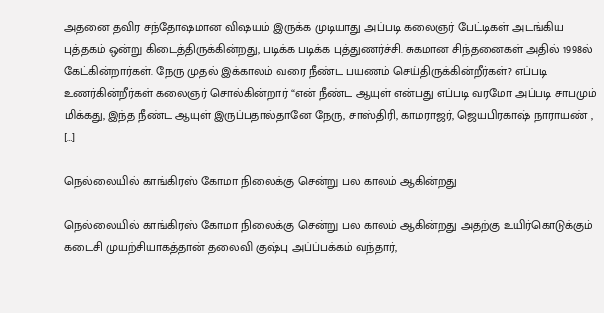அதனை தவிர சந்தோஷமான விஷயம் இருக்க முடியாது அப்படி கலைஞர் பேட்டிகள் அடங்கிய புத்தகம் ஒன்று கிடைத்திருக்கின்றது, படிக்க படிக்க புத்துணர்ச்சி. சுகமான சிந்தனைகள் அதில் 1998ல் கேட்கின்றார்கள். நேரு முதல் இக்காலம் வரை நீண்ட பயணம் செய்திருக்கின்றீர்கள்? எப்படி உணர்கின்றீர்கள் கலைஞர் சொல்கின்றார் “என் நீண்ட ஆயுள் என்பது எப்படி வரமோ அப்படி சாபமும் மிக்கது, இந்த நீண்ட ஆயுள் இருப்பதால்தானே நேரு, சாஸ்திரி, காமராஜர், ஜெயபிரகாஷ் நாராயண் , […]

நெல்லையில் காங்கிரஸ் கோமா நிலைக்கு சென்று பல காலம் ஆகின்றது

நெல்லையில் காங்கிரஸ் கோமா நிலைக்கு சென்று பல காலம் ஆகின்றது அதற்கு உயிர்கொடுக்கும் கடைசி முயற்சியாகத்தான் தலைவி குஷ்பு அப்ப்பக்கம் வந்தார்,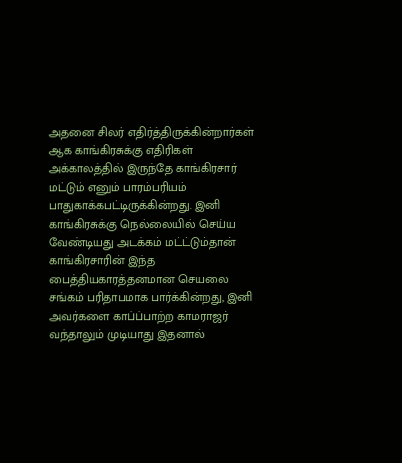அதனை சிலர் எதிர்த்திருக்கின்றார்கள் ஆக காங்கிரசுக்கு எதிரிகள் அக்காலத்தில் இருந்தே காங்கிரசார் மட்டும் எனும் பாரம்பரியம் பாதுகாக்கபட்டிருக்கின்றது. இனி காங்கிரசுக்கு நெல்லையில் செய்ய வேண்டியது அடக்கம் மட்ட்டும்தான் காங்கிரசாரின் இந்த பைத்தியகாரத்தனமான செயலை சங்கம் பரிதாபமாக பார்க்கின்றது, இனி அவர்களை காப்ப்பாற்ற காமராஜர் வந்தாலும் முடியாது இதனால்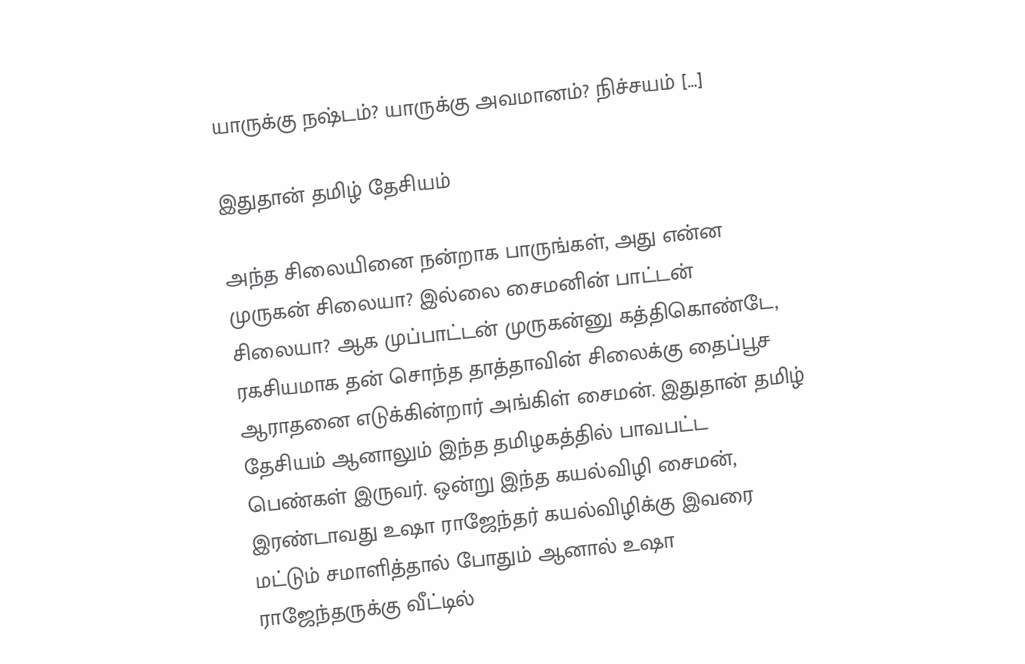யாருக்கு நஷ்டம்? யாருக்கு அவமானம்? நிச்சயம் […]

இதுதான் தமிழ் தேசியம்

அந்த சிலையினை நன்றாக பாருங்கள், அது என்ன முருகன் சிலையா? இல்லை சைமனின் பாட்டன் சிலையா? ஆக முப்பாட்டன் முருகன்னு கத்திகொண்டே, ரகசியமாக‌ தன் சொந்த தாத்தாவின் சிலைக்கு தைப்பூச ஆராதனை எடுக்கின்றார் அங்கிள் சைமன். இதுதான் தமிழ் தேசியம் ஆனாலும் இந்த தமிழகத்தில் பாவபட்ட பெண்கள் இருவர். ஒன்று இந்த கயல்விழி சைமன், இரண்டாவது உஷா ராஜேந்தர் கயல்விழிக்கு இவரை மட்டும் சமாளித்தால் போதும் ஆனால் உஷா ராஜேந்தருக்கு வீட்டில்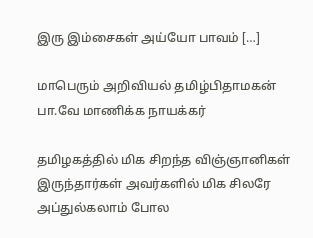இரு இம்சைகள் அய்யோ பாவம் […]

மாபெரும் அறிவியல் தமிழ்பிதாமகன் பா.வே மாணிக்க நாயக்கர்

தமிழகத்தில் மிக சிறந்த விஞ்ஞானிகள் இருந்தார்கள் அவர்களில் மிக சிலரே அப்துல்கலாம் போல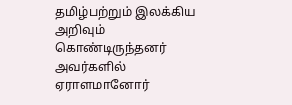தமிழ்பற்றும் இலக்கிய அறிவும் கொண்டிருந்தனர் அவர்களில் ஏராளமானோர்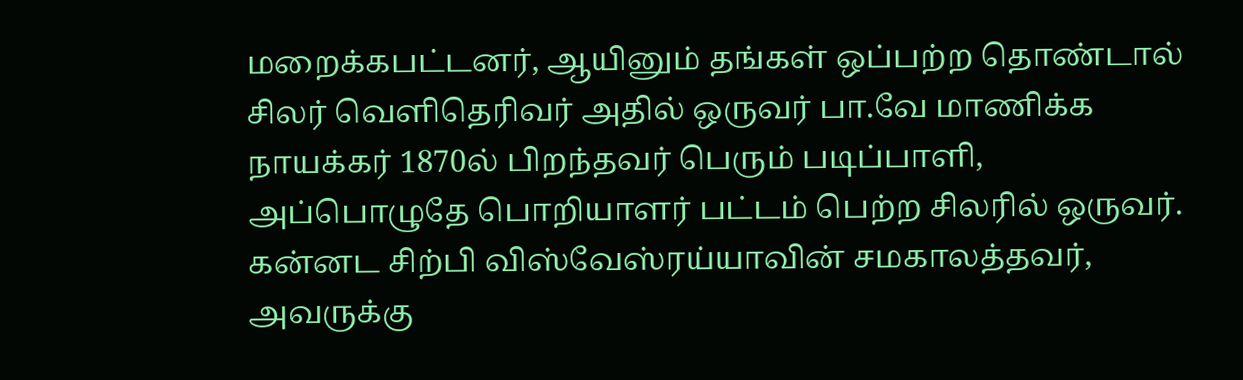மறைக்கபட்டனர், ஆயினும் தங்கள் ஒப்பற்ற தொண்டால் சிலர் வெளிதெரிவர் அதில் ஒருவர் பா.வே மாணிக்க நாயக்கர் 1870ல் பிறந்தவர் பெரும் படிப்பாளி, அப்பொழுதே பொறியாளர் பட்டம் பெற்ற சிலரில் ஒருவர். கன்னட சிற்பி விஸ்வேஸ்ரய்யாவின் சமகாலத்தவர், அவருக்கு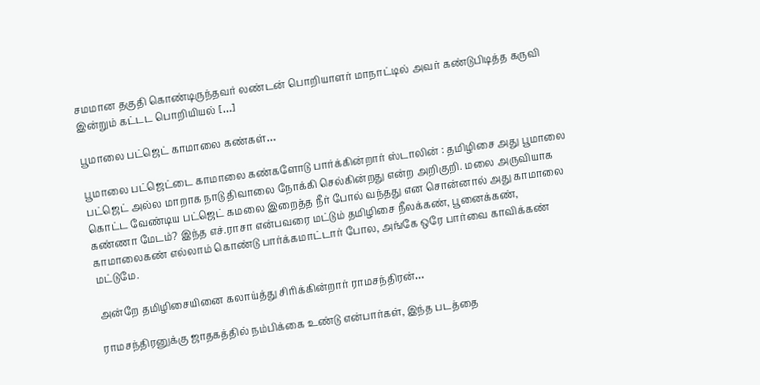சமமான தகுதி கொண்டிருந்தவர் லண்டன் பொறியாளர் மாநாட்டில் அவர் கண்டுபிடித்த கருவி இன்றும் கட்டட‌ பொறியியல் […]

பூமாலை பட்ஜெட் காமாலை கண்கள்…

பூமாலை பட்ஜெட்டை காமாலை கண்களோடு பார்க்கின்றார் ஸ்டாலின் : தமிழிசை அது பூமாலை பட்ஜெட் அல்ல மாறாக‌ நாடு திவாலை நோக்கி செல்கின்றது என்ற அறிகுறி. மலை அருவியாக கொட்ட வேண்டிய பட்ஜெட் கமலை இறைத்த நீர் போல் வந்தது என சொன்னால் அது காமாலை கண்ணா மேடம்? இந்த எச்.ராசா என்பவரை மட்டும் தமிழிசை நீலக்கண், பூனைக்கண், காமாலைகண் எல்லாம் கொண்டு பார்க்கமாட்டார் போல, அங்கே ஒரே பார்வை காவிக்கண் மட்டுமே.

அன்றே தமிழிசையினை கலாய்த்து சிரிக்கின்றார் ராமசந்திரன்…

ராமசந்திரனுக்கு ஜாதகத்தில் நம்பிக்கை உண்டு என்பார்கள், இந்த படத்தை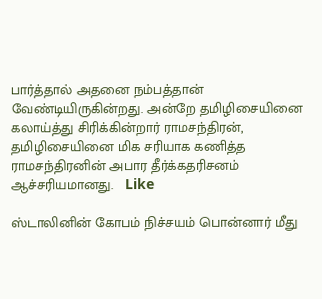பார்த்தால் அதனை நம்பத்தான் வேண்டியிருகின்றது. அன்றே தமிழிசையினை கலாய்த்து சிரிக்கின்றார் ராமசந்திரன், தமிழிசையினை மிக சரியாக கணித்த ராமசந்திரனின் அபார தீர்க்கதரிசனம் ஆச்சரியமானது.   Like

ஸ்டாலினின் கோபம் நிச்சயம் பொன்னார் மீது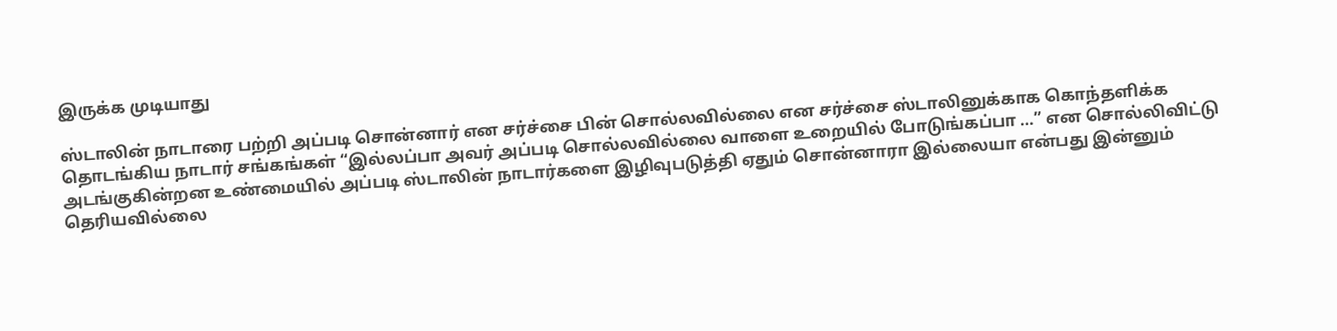இருக்க முடியாது

ஸ்டாலின் நாடாரை பற்றி அப்படி சொன்னார் என சர்ச்சை பின் சொல்லவில்லை என சர்ச்சை ஸ்டாலினுக்காக கொந்தளிக்க தொடங்கிய நாடார் சங்கங்கள் “இல்லப்பா அவர் அப்படி சொல்லவில்லை வாளை உறையில் போடுங்க‌ப்பா …” என சொல்லிவிட்டு அடங்குகின்றன‌ உண்மையில் அப்படி ஸ்டாலின் நாடார்களை இழிவுபடுத்தி ஏதும் சொன்னாரா இல்லையா என்பது இன்னும் தெரியவில்லை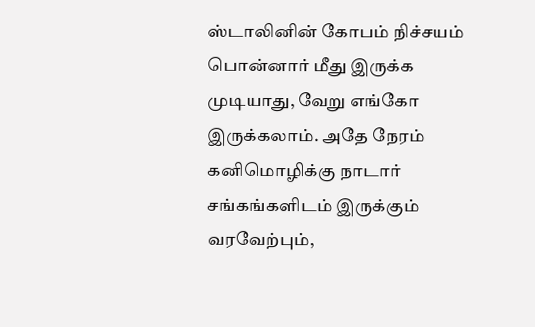ஸ்டாலினின் கோபம் நிச்சயம் பொன்னார் மீது இருக்க முடியாது, வேறு எங்கோ இருக்கலாம். அதே நேரம் கனிமொழிக்கு நாடார் சங்கங்களிடம் இருக்கும் வரவேற்பும்,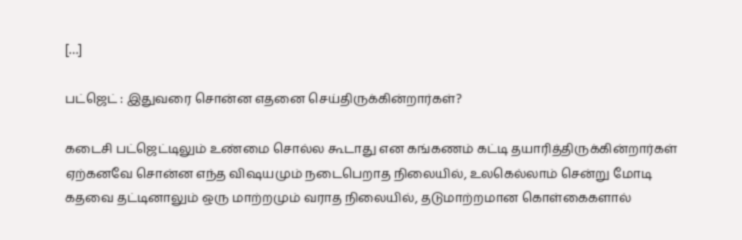[…]

பட்ஜெட் : இதுவரை சொன்ன எதனை செய்திருக்கின்றார்கள்?

கடைசி பட்ஜெட்டிலும் உண்மை சொல்ல கூடாது என கங்கணம் கட்டி தயாரித்திருக்கின்றார்கள் ஏற்கனவே சொன்ன எந்த விஷயமும் நடைபெறாத நிலையில், உலகெல்லாம் சென்று மோடி கதவை தட்டினாலும் ஒரு மாற்றமும் வராத நிலையில், தடுமாற்றமான கொள்கைகளால்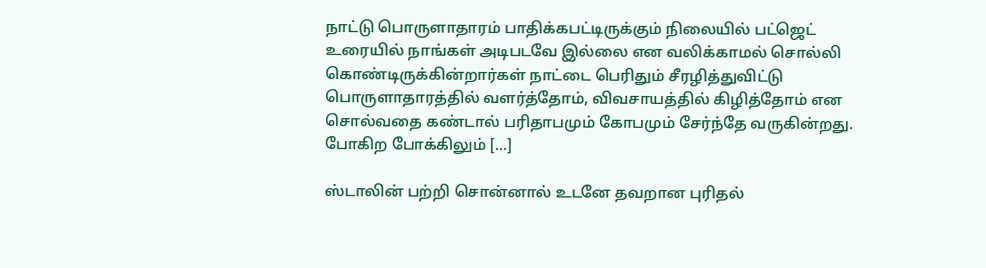நாட்டு பொருளாதாரம் பாதிக்கபட்டிருக்கும் நிலையில் பட்ஜெட் உரையில் நாங்கள் அடிபடவே இல்லை என வலிக்காமல் சொல்லி கொண்டிருக்கின்றார்கள் நாட்டை பெரிதும் சீரழித்துவிட்டு பொருளாதாரத்தில் வளர்த்தோம், விவசாயத்தில் கிழித்தோம் என சொல்வதை கண்டால் பரிதாபமும் கோபமும் சேர்ந்தே வருகின்றது. போகிற போக்கிலும் […]

ஸ்டாலின் பற்றி சொன்னால் உடனே தவறான புரிதல்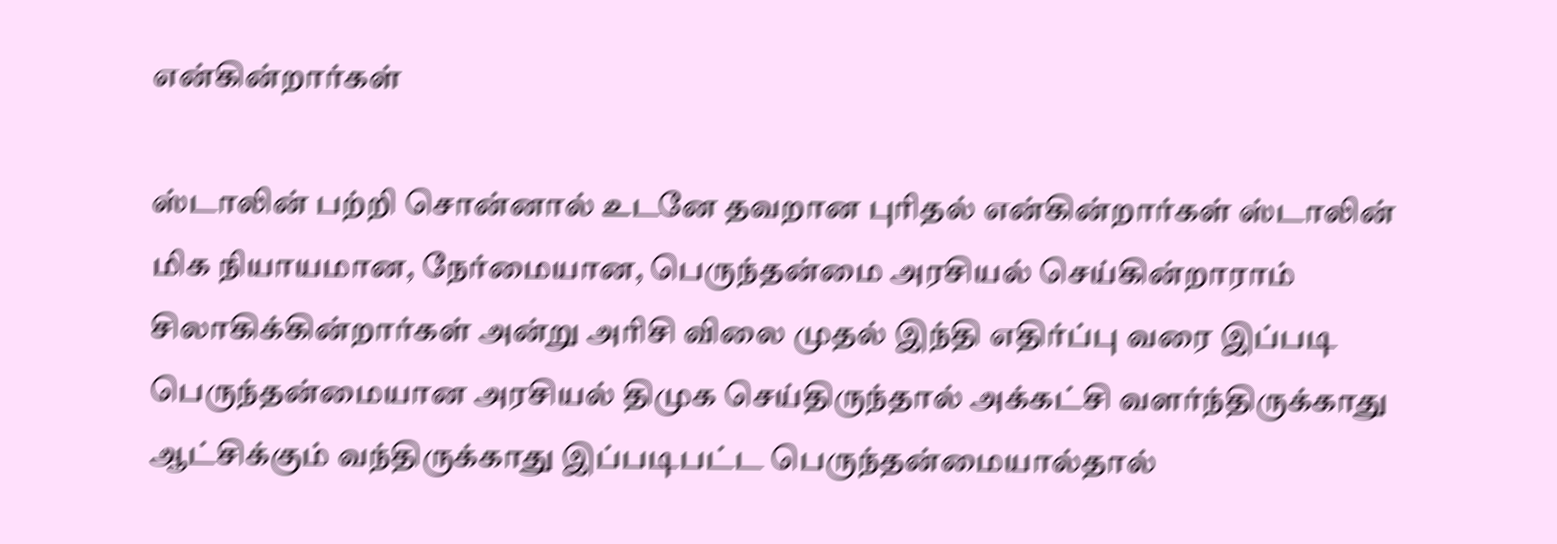என்கின்றார்கள்

ஸ்டாலின் பற்றி சொன்னால் உடனே தவறான புரிதல் என்கின்றார்கள் ஸ்டாலின் மிக நியாயமான, நேர்மையான, பெருந்தன்மை அரசியல் செய்கின்றாராம் சிலாகிக்கின்றார்கள் அன்று அரிசி விலை முதல் இந்தி எதிர்ப்பு வரை இப்படி பெருந்தன்மையான அரசியல் திமுக‌ செய்திருந்தால் அக்கட்சி வளர்ந்திருக்காது ஆட்சிக்கும் வந்திருக்காது இப்படிபட்ட பெருந்தன்மையால்தால்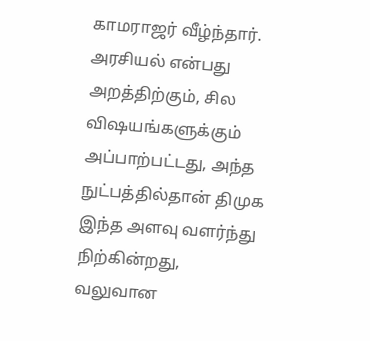காமராஜர் வீழ்ந்தார். அரசியல் என்பது அறத்திற்கும், சில விஷயங்களுக்கும் அப்பாற்பட்டது, அந்த நுட்பத்தில்தான் திமுக இந்த அளவு வளர்ந்து நிற்கின்றது, வலுவான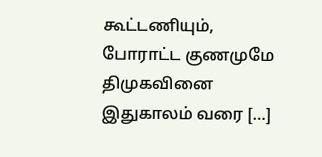கூட்டணியும், போராட்ட குணமுமே திமுகவினை இதுகாலம் வரை […]